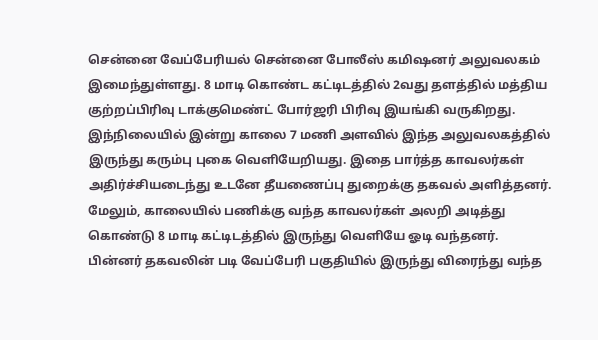சென்னை வேப்பேரியல் சென்னை போலீஸ் கமிஷனர் அலுவலகம் இமைந்துள்ளது. 8 மாடி கொண்ட கட்டிடத்தில் 2வது தளத்தில் மத்திய குற்றப்பிரிவு டாக்குமெண்ட் போர்ஜரி பிரிவு இயங்கி வருகிறது. இந்நிலையில் இன்று காலை 7 மணி அளவில் இந்த அலுவலகத்தில் இருந்து கரும்பு புகை வெளியேறியது. இதை பார்த்த காவலர்கள் அதிர்ச்சியடைந்து உடனே தீயணைப்பு துறைக்கு தகவல் அளித்தனர். மேலும், காலையில் பணிக்கு வந்த காவலர்கள் அலறி அடித்து கொண்டு 8 மாடி கட்டிடத்தில் இருந்து வெளியே ஓடி வந்தனர்.
பின்னர் தகவலின் படி வேப்பேரி பகுதியில் இருந்து விரைந்து வந்த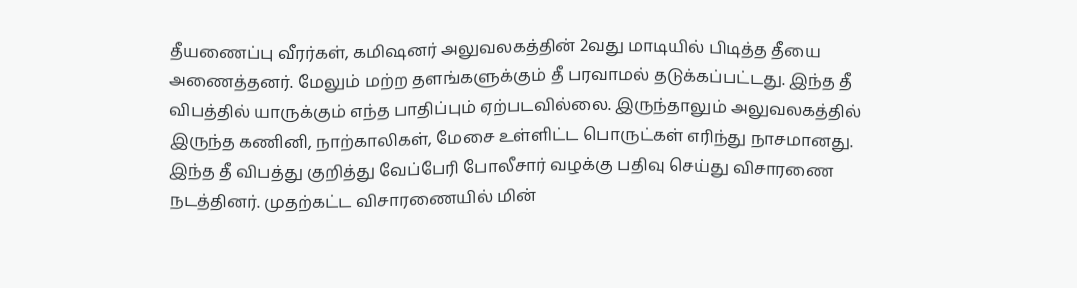தீயணைப்பு வீரர்கள், கமிஷனர் அலுவலகத்தின் 2வது மாடியில் பிடித்த தீயை அணைத்தனர். மேலும் மற்ற தளங்களுக்கும் தீ பரவாமல் தடுக்கப்பட்டது. இந்த தீ விபத்தில் யாருக்கும் எந்த பாதிப்பும் ஏற்படவில்லை. இருந்தாலும் அலுவலகத்தில் இருந்த கணினி, நாற்காலிகள், மேசை உள்ளிட்ட பொருட்கள் எரிந்து நாசமானது. இந்த தீ விபத்து குறித்து வேப்பேரி போலீசார் வழக்கு பதிவு செய்து விசாரணை நடத்தினர். முதற்கட்ட விசாரணையில் மின்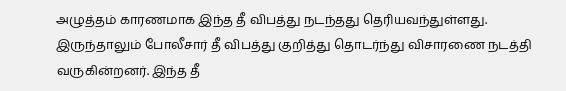அழுத்தம் காரணமாக இந்த தீ விபத்து நடந்தது தெரியவந்துள்ளது. இருந்தாலும் போலீசார் தீ விபத்து குறித்து தொடர்ந்து விசாரணை நடத்தி வருகின்றனர். இந்த தீ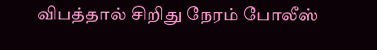விபத்தால் சிறிது நேரம் போலீஸ்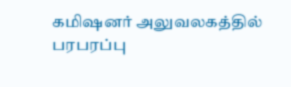கமிஷனர் அலுவலகத்தில் பரபரப்பு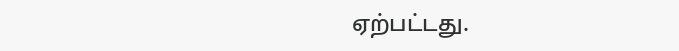ஏற்பட்டது.